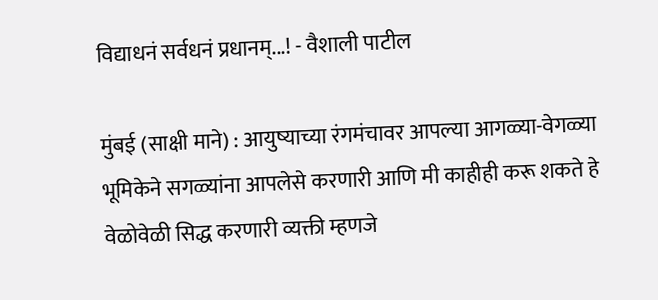विद्याधनं सर्वधनं प्रधानम्...! - वैशाली पाटील

मुंबई (साक्षी माने) : आयुष्याच्या रंगमंचावर आपल्या आगळ्या-वेगळ्या भूमिकेने सगळ्यांना आपलेसे करणारी आणि मी काहीही करू शकते हे वेळोवेळी सिद्ध करणारी व्यक्ती म्हणजे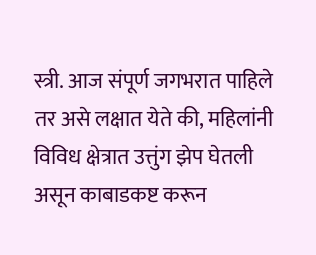स्त्री. आज संपूर्ण जगभरात पाहिले तर असे लक्षात येते की, महिलांनी विविध क्षेत्रात उत्तुंग झेप घेतली असून काबाडकष्ट करून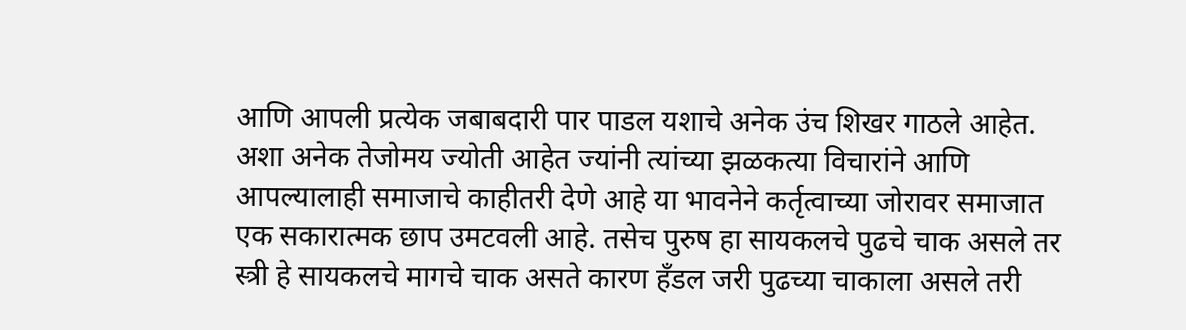आणि आपली प्रत्येक जबाबदारी पार पाडल यशाचे अनेक उंच शिखर गाठले आहेत. अशा अनेक तेजोमय ज्योती आहेत ज्यांनी त्यांच्या झळकत्या विचारांने आणि आपल्यालाही समाजाचे काहीतरी देणे आहे या भावनेने कर्तृत्वाच्या जोरावर समाजात एक सकारात्मक छाप उमटवली आहे. तसेच पुरुष हा सायकलचे पुढचे चाक असले तर स्त्री हे सायकलचे मागचे चाक असते कारण हँडल जरी पुढच्या चाकाला असले तरी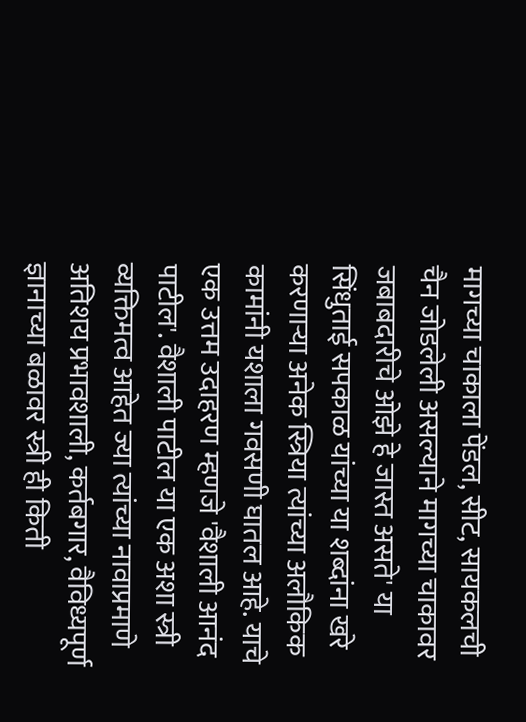मागच्या चाकाला पेंडल, सीट, सायकलची चैन जोडलेली असल्याने मागच्या चाकावर जबाबदारीचे ओझे हे जास्त असते' या सिंधुताई सपकाळ यांच्या या शब्दांना खरे करणाऱ्या अनेक स्त्रिया त्यांच्या अलौकिक कामांनी यशाला गवसणी घातल आहे. याचे एक उत्तम उदाहरण म्हणजे 'वैशाली आनंद पाटील'. वैशाली पाटील या एक अशा स्त्री व्यक्तिमत्व आहेत ज्या त्यांच्या नावाप्रमाणे अतिशय प्रभावशाली, कर्तबगार, वैविध्यपूर्ण ज्ञानाच्या बळावर स्त्री ही किती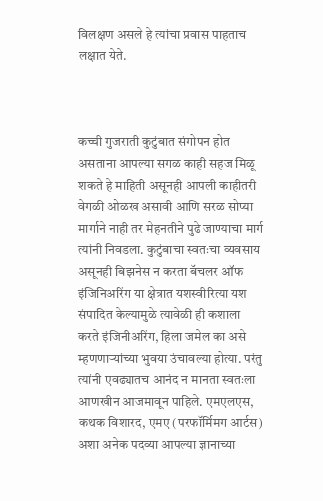विलक्षण असले हे त्यांचा प्रवास पाहताच लक्षात येते.



कच्ची गुजराती कुटुंबात संगोपन होत असताना आपल्या सगळ काही सहज मिळू शकते हे माहिती असूनही आपली काहीतरी वेगळी ओळख असावी आणि सरळ सोप्या मार्गाने नाही तर मेहनतीने पुढे जाण्याचा मार्ग त्यांनी निवडला. कुटुंबाचा स्वतःचा व्यवसाय असूनही बिझनेस न करता बॅचलर ऑफ इंजिनिअरिंग या क्षेत्रात यशस्वीरित्या यश संपादित केल्यामुळे त्यावेळी ही कशाला करते इंजिनीअरिंग, हिला जमेल का असे म्हणणाऱ्यांच्या भुवया उंचावल्या होत्या. परंतु त्यांनी एवढ्यातच आनंद न मानता स्वतःला आणखीन आजमावून पाहिले. एमएलएस, कथक विशारद, एमए (परफॉर्मिमग आर्टस) अशा अनेक पदव्या आपल्या ज्ञानाच्या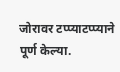जोरावर टप्प्याटप्प्याने पूर्ण केल्या.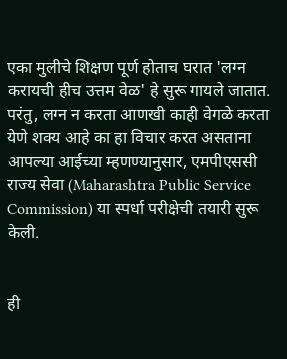एका मुलीचे शिक्षण पूर्ण होताच घरात 'लग्न करायची हीच उत्तम वेळ' हे सुरू गायले जातात. परंतु, लग्न न करता आणखी काही वेगळे करता येणे शक्य आहे का हा विचार करत असताना आपल्या आईच्या म्हणण्यानुसार, एमपीएससी राज्य सेवा (Maharashtra Public Service Commission) या स्पर्धा परीक्षेची तयारी सुरू केली.


ही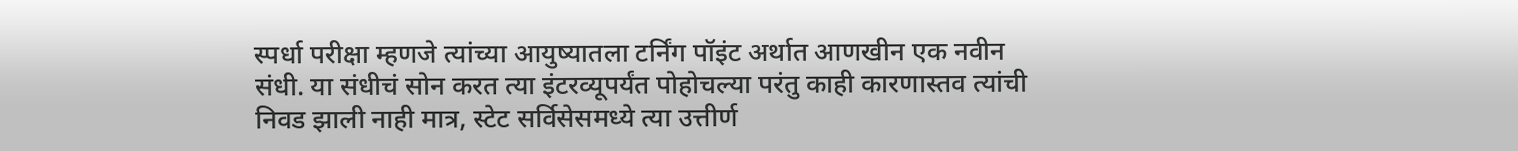स्पर्धा परीक्षा म्हणजे त्यांच्या आयुष्यातला टर्निंग पॉइंट अर्थात आणखीन एक नवीन संधी. या संधीचं सोन करत त्या इंटरव्यूपर्यंत पोहोचल्या परंतु काही कारणास्तव त्यांची निवड झाली नाही मात्र, स्टेट सर्विसेसमध्ये त्या उत्तीर्ण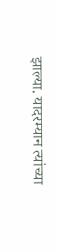झाल्या. यादरम्यान त्यांच्या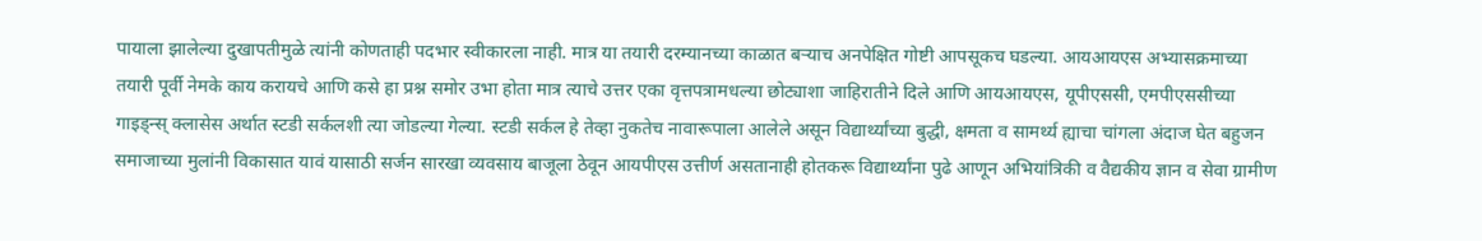पायाला झालेल्या दुखापतीमुळे त्यांनी कोणताही पदभार स्वीकारला नाही. मात्र या तयारी दरम्यानच्या काळात बऱ्याच अनपेक्षित गोष्टी आपसूकच घडल्या. आयआयएस अभ्यासक्रमाच्या तयारी पूर्वी नेमके काय करायचे आणि कसे हा प्रश्न समोर उभा होता मात्र त्याचे उत्तर एका वृत्तपत्रामधल्या छोट्याशा जाहिरातीने दिले आणि आयआयएस, यूपीएससी, एमपीएससीच्या गाइड्न्स् क्लासेस अर्थात स्टडी सर्कलशी त्या जोडल्या गेल्या. स्टडी सर्कल हे तेव्हा नुकतेच नावारूपाला आलेले असून विद्यार्थ्यांच्या बुद्धी, क्षमता व सामर्थ्य ह्याचा चांगला अंदाज घेत बहुजन समाजाच्या मुलांनी विकासात यावं यासाठी सर्जन सारखा व्यवसाय बाजूला ठेवून आयपीएस उत्तीर्ण असतानाही होतकरू विद्यार्थ्यांना पुढे आणून अभियांत्रिकी व वैद्यकीय ज्ञान व सेवा ग्रामीण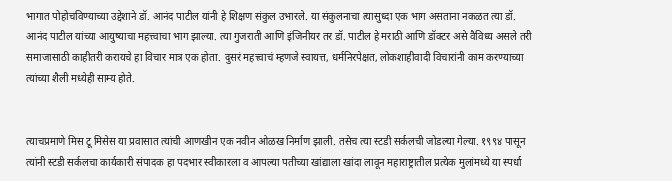भागात पोहोचविण्याच्या उद्देशाने डॉ. आनंद पाटील यांनी हे शिक्षण संकुल उभारले. या संकुलनाचा त्यासुध्दा एक भाग असताना नकळत त्या डॉ. आनंद पाटील यांच्या आयुष्याचा महत्त्वाचा भाग झाल्या. त्या गुजराती आणि इंजिनीयर तर डॉ. पाटील हे मराठी आणि डॉक्टर असे वैविध्य असले तरी समाजासाठी काहीतरी करायचे हा विचार मात्र एक होता. दुसरं महत्त्वाचं म्हणजे स्वायत्त, धर्मनिरपेक्षत, लोकशाहीवादी विचारांनी काम करण्याच्या त्यांच्या शैली मध्येही साम्य होते.


त्याचप्रमाणे मिस टू मिसेस या प्रवासात त्यांची आणखीन एक नवीन ओळख निर्माण झाली. तसेच त्या स्टडी सर्कलची जोडल्या गेल्या. १९९४ पासून त्यांनी स्टडी सर्कलचा कार्यकारी संपादक हा पदभार स्वीकारला व आपल्या पतीच्या खांद्याला खांदा लावून महाराष्ट्रातील प्रत्येक मुलांमध्ये या स्पर्धा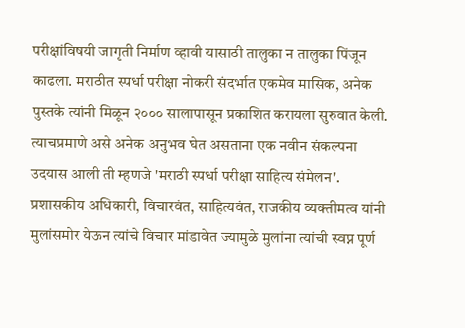परीक्षांविषयी जागृती निर्माण व्हावी यासाठी तालुका न तालुका पिंजून काढला. मराठीत स्पर्धा परीक्षा नोकरी संदर्भात एकमेव मासिक, अनेक पुस्तके त्यांनी मिळून २००० सालापासून प्रकाशित करायला सुरुवात केली. त्याचप्रमाणे असे अनेक अनुभव घेत असताना एक नवीन संकल्पना उदयास आली ती म्हणजे 'मराठी स्पर्धा परीक्षा साहित्य संमेलन'. प्रशासकीय अधिकारी, विचारवंत, साहित्यवंत, राजकीय व्यक्तीमत्व यांनी मुलांसमोर येऊन त्यांचे विचार मांडावेत ज्यामुळे मुलांना त्यांची स्वप्न पूर्ण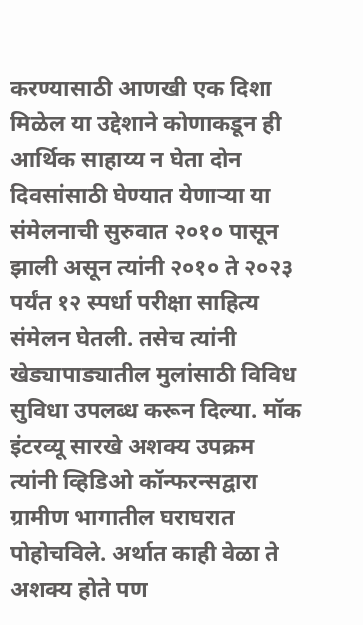करण्यासाठी आणखी एक दिशा मिळेल या उद्देशाने कोणाकडून ही आर्थिक साहाय्य न घेता दोन दिवसांसाठी घेण्यात येणाऱ्या या संमेलनाची सुरुवात २०१० पासून झाली असून त्यांनी २०१० ते २०२३ पर्यंत १२ स्पर्धा परीक्षा साहित्य संमेलन घेतली. तसेच त्यांनी खेड्यापाड्यातील मुलांसाठी विविध सुविधा उपलब्ध करून दिल्या. मॉक इंटरव्यू सारखे अशक्य उपक्रम त्यांनी व्हिडिओ कॉन्फरन्सद्वारा ग्रामीण भागातील घराघरात पोहोचविले. अर्थात काही वेळा ते अशक्य होते पण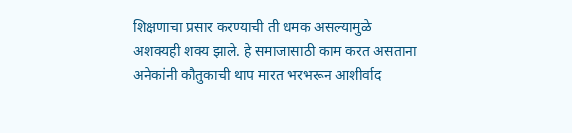शिक्षणाचा प्रसार करण्याची ती धमक असल्यामुळे अशक्यही शक्य झाले. हे समाजासाठी काम करत असताना अनेकांनी कौतुकाची थाप मारत भरभरून आशीर्वाद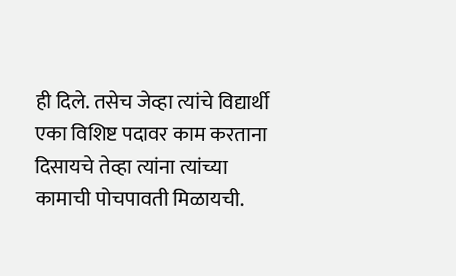ही दिले. तसेच जेव्हा त्यांचे विद्यार्थी एका विशिष्ट पदावर काम करताना दिसायचे तेव्हा त्यांना त्यांच्या कामाची पोचपावती मिळायची.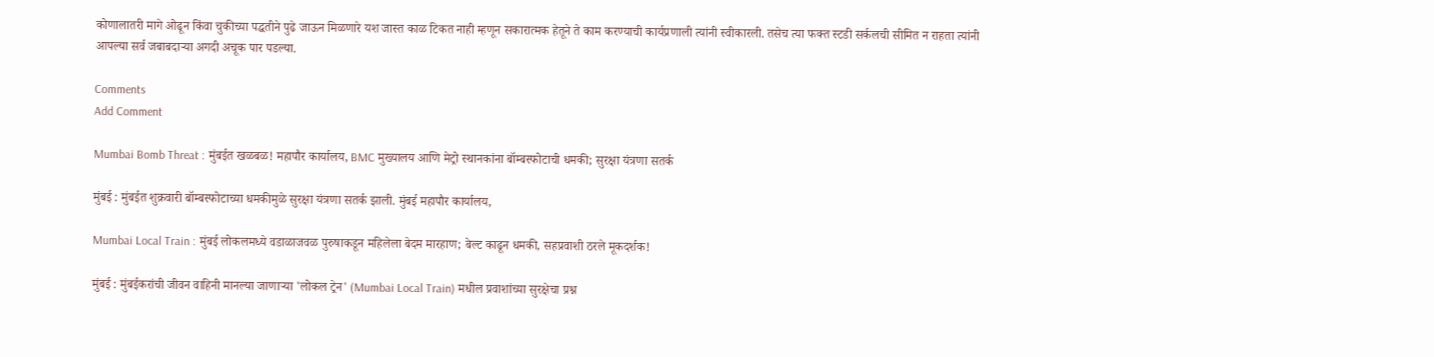कोणालातरी मागे ओढून किंवा चुकीच्या पद्धतीने पुढे जाऊन मिळणारे यश जास्त काळ टिकत नाही म्हणून सकारात्मक हेतूने ते काम करण्याची कार्यप्रणाली त्यांनी स्वीकारली. तसेच त्या फक्त स्टडी सर्कलची सीमित न राहता त्यांनी आपल्या सर्व जबाबदाऱ्या अगदी अचूक पार पडल्या.

Comments
Add Comment

Mumbai Bomb Threat : मुंबईत खळबळ! महापौर कार्यालय, BMC मुख्यालय आणि मेट्रो स्थानकांना बॉम्बस्फोटाची धमकी; सुरक्षा यंत्रणा सतर्क

मुंबई : मुंबईत शुक्रवारी बॉम्बस्फोटाच्या धमकीमुळे सुरक्षा यंत्रणा सतर्क झाली. मुंबई महापौर कार्यालय,

Mumbai Local Train : मुंबई लोकलमध्ये वडाळाजवळ पुरुषाकडून महिलेला बेदम मारहाण; बेल्ट काढून धमकी, सहप्रवाशी ठरले मूकदर्शक!

मुंबई : मुंबईकरांची जीवन वाहिनी मानल्या जाणाऱ्या 'लोकल ट्रेन' (Mumbai Local Train) मधील प्रवाशांच्या सुरक्षेचा प्रश्न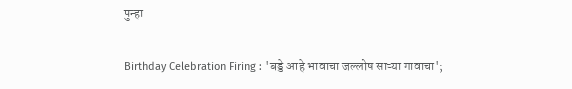पुन्हा

Birthday Celebration Firing : 'बड्डे आहे भावाचा जल्लोष साऱ्या गावाचा';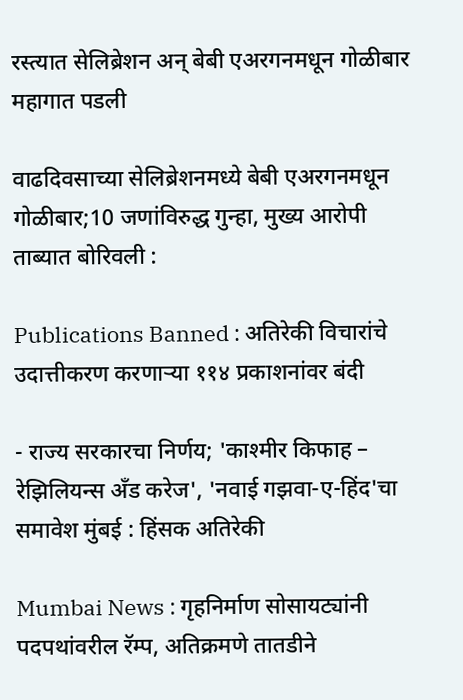रस्त्यात सेलिब्रेशन अन् बेबी एअरगनमधून गोळीबार महागात पडली

वाढदिवसाच्या सेलिब्रेशनमध्ये बेबी एअरगनमधून गोळीबार;10 जणांविरुद्ध गुन्हा, मुख्य आरोपी ताब्यात बोरिवली :

Publications Banned : अतिरेकी विचारांचे उदात्तीकरण करणाऱ्या ११४ प्रकाशनांवर बंदी

- राज्य सरकारचा निर्णय; 'काश्मीर किफाह – रेझिलियन्स अँड करेज', 'नवाई गझवा-ए-हिंद'चा समावेश मुंबई : हिंसक अतिरेकी

Mumbai News : गृहनिर्माण सोसायट्यांनी पदपथांवरील रॅम्प, अतिक्रमणे तातडीने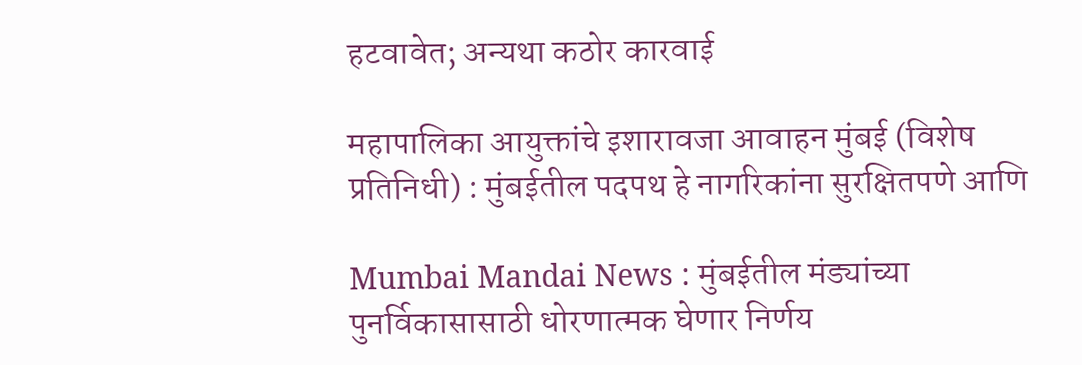हटवावेत; अन्यथा कठोर कारवाई

महापालिका आयुक्तांचे इशारावजा आवाहन मुंबई (विशेष प्रतिनिधी) : मुंबईतील पदपथ हे नागरिकांना सुरक्षितपणे आणि

Mumbai Mandai News : मुंबईतील मंड्यांच्या पुनर्विकासासाठी धोरणात्मक घेणार निर्णय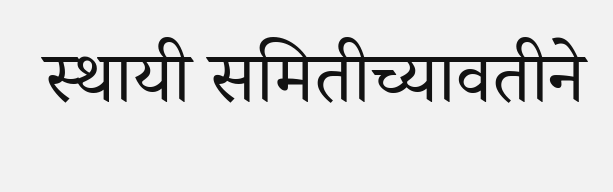स्थायी समितीच्यावतीने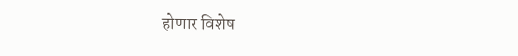होणार विशेष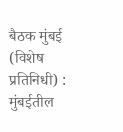बैठक मुंबई (विशेष प्रतिनिधी) : मुंबईतील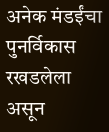अनेक मंडईंचा पुनर्विकास रखडलेला असून